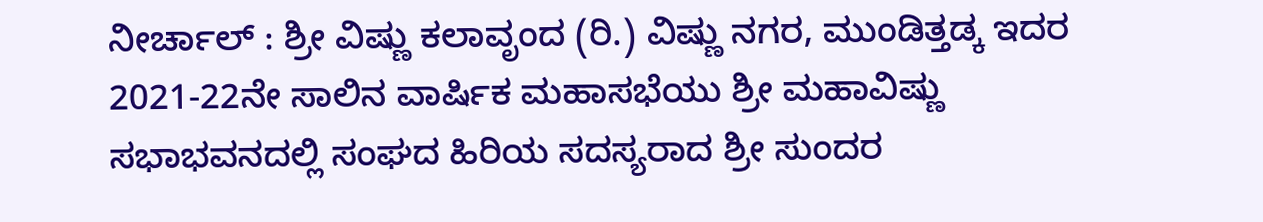ನೀರ್ಚಾಲ್ : ಶ್ರೀ ವಿಷ್ಣು ಕಲಾವೃಂದ (ರಿ.) ವಿಷ್ಣು ನಗರ, ಮುಂಡಿತ್ತಡ್ಕ ಇದರ 2021-22ನೇ ಸಾಲಿನ ವಾರ್ಷಿಕ ಮಹಾಸಭೆಯು ಶ್ರೀ ಮಹಾವಿಷ್ಣು ಸಭಾಭವನದಲ್ಲಿ ಸಂಘದ ಹಿರಿಯ ಸದಸ್ಯರಾದ ಶ್ರೀ ಸುಂದರ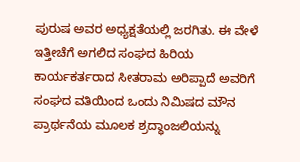ಪುರುಷ ಅವರ ಅಧ್ಯಕ್ಷತೆಯಲ್ಲಿ ಜರಗಿತು. ಈ ವೇಳೆ ಇತ್ತೀಚೆಗೆ ಅಗಲಿದ ಸಂಘದ ಹಿರಿಯ ಕಾರ್ಯಕರ್ತರಾದ ಸೀತರಾಮ ಅರಿಪ್ಪಾದೆ ಅವರಿಗೆ ಸಂಘದ ವತಿಯಿಂದ ಒಂದು ನಿಮಿಷದ ಮೌನ ಪ್ರಾರ್ಥನೆಯ ಮೂಲಕ ಶ್ರದ್ಧಾಂಜಲಿಯನ್ನು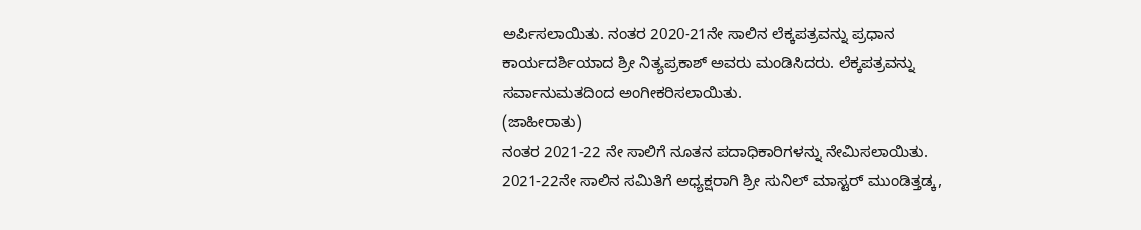ಅರ್ಪಿಸಲಾಯಿತು. ನಂತರ 2020-21ನೇ ಸಾಲಿನ ಲೆಕ್ಕಪತ್ರವನ್ನು ಪ್ರಧಾನ ಕಾರ್ಯದರ್ಶಿಯಾದ ಶ್ರೀ ನಿತ್ಯಪ್ರಕಾಶ್ ಅವರು ಮಂಡಿಸಿದರು. ಲೆಕ್ಕಪತ್ರವನ್ನು ಸರ್ವಾನುಮತದಿಂದ ಅಂಗೀಕರಿಸಲಾಯಿತು.
(ಜಾಹೀರಾತು)
ನಂತರ 2021-22 ನೇ ಸಾಲಿಗೆ ನೂತನ ಪದಾಧಿಕಾರಿಗಳನ್ನು ನೇಮಿಸಲಾಯಿತು. 2021-22ನೇ ಸಾಲಿನ ಸಮಿತಿಗೆ ಅಧ್ಯಕ್ಷರಾಗಿ ಶ್ರೀ ಸುನಿಲ್ ಮಾಸ್ಟರ್ ಮುಂಡಿತ್ತಡ್ಕ,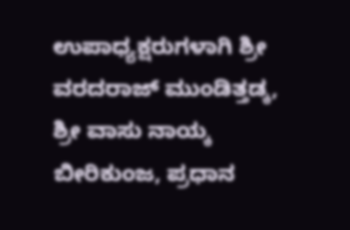ಉಪಾಧ್ಯಕ್ಷರುಗಳಾಗಿ ಶ್ರೀ ವರದರಾಜ್ ಮುಂಡಿತ್ತಡ್ಕ, ಶ್ರೀ ವಾಸು ನಾಯ್ಕ ಬೀರಿಕುಂಜ, ಪ್ರಧಾನ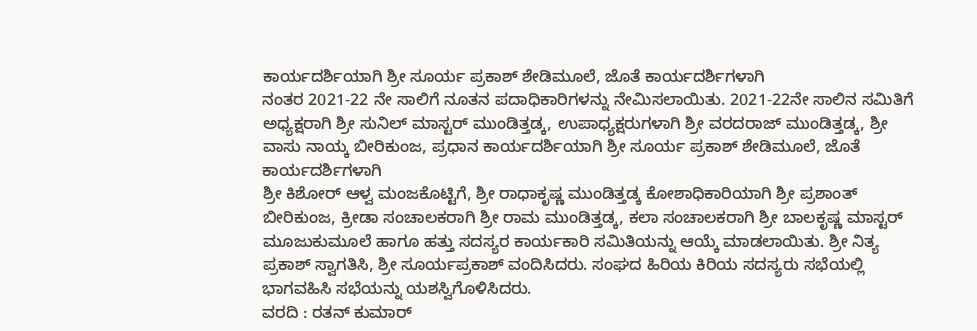ಕಾರ್ಯದರ್ಶಿಯಾಗಿ ಶ್ರೀ ಸೂರ್ಯ ಪ್ರಕಾಶ್ ಶೇಡಿಮೂಲೆ, ಜೊತೆ ಕಾರ್ಯದರ್ಶಿಗಳಾಗಿ
ನಂತರ 2021-22 ನೇ ಸಾಲಿಗೆ ನೂತನ ಪದಾಧಿಕಾರಿಗಳನ್ನು ನೇಮಿಸಲಾಯಿತು. 2021-22ನೇ ಸಾಲಿನ ಸಮಿತಿಗೆ ಅಧ್ಯಕ್ಷರಾಗಿ ಶ್ರೀ ಸುನಿಲ್ ಮಾಸ್ಟರ್ ಮುಂಡಿತ್ತಡ್ಕ, ಉಪಾಧ್ಯಕ್ಷರುಗಳಾಗಿ ಶ್ರೀ ವರದರಾಜ್ ಮುಂಡಿತ್ತಡ್ಕ, ಶ್ರೀ ವಾಸು ನಾಯ್ಕ ಬೀರಿಕುಂಜ, ಪ್ರಧಾನ ಕಾರ್ಯದರ್ಶಿಯಾಗಿ ಶ್ರೀ ಸೂರ್ಯ ಪ್ರಕಾಶ್ ಶೇಡಿಮೂಲೆ, ಜೊತೆ ಕಾರ್ಯದರ್ಶಿಗಳಾಗಿ
ಶ್ರೀ ಕಿಶೋರ್ ಆಳ್ವ ಮಂಜಕೊಟ್ಟಿಗೆ, ಶ್ರೀ ರಾಧಾಕೃಷ್ಣ ಮುಂಡಿತ್ತಡ್ಕ ಕೋಶಾಧಿಕಾರಿಯಾಗಿ ಶ್ರೀ ಪ್ರಶಾಂತ್ ಬೀರಿಕುಂಜ, ಕ್ರೀಡಾ ಸಂಚಾಲಕರಾಗಿ ಶ್ರೀ ರಾಮ ಮುಂಡಿತ್ತಡ್ಕ, ಕಲಾ ಸಂಚಾಲಕರಾಗಿ ಶ್ರೀ ಬಾಲಕೃಷ್ಣ ಮಾಸ್ಟರ್ ಮೂಜುಕುಮೂಲೆ ಹಾಗೂ ಹತ್ತು ಸದಸ್ಯರ ಕಾರ್ಯಕಾರಿ ಸಮಿತಿಯನ್ನು ಆಯ್ಕೆ ಮಾಡಲಾಯಿತು. ಶ್ರೀ ನಿತ್ಯ ಪ್ರಕಾಶ್ ಸ್ವಾಗತಿಸಿ, ಶ್ರೀ ಸೂರ್ಯಪ್ರಕಾಶ್ ವಂದಿಸಿದರು. ಸಂಘದ ಹಿರಿಯ ಕಿರಿಯ ಸದಸ್ಯರು ಸಭೆಯಲ್ಲಿ ಭಾಗವಹಿಸಿ ಸಭೆಯನ್ನು ಯಶಸ್ವಿಗೊಳಿಸಿದರು.
ವರದಿ : ರತನ್ ಕುಮಾರ್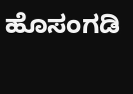ಹೊಸಂಗಡಿ